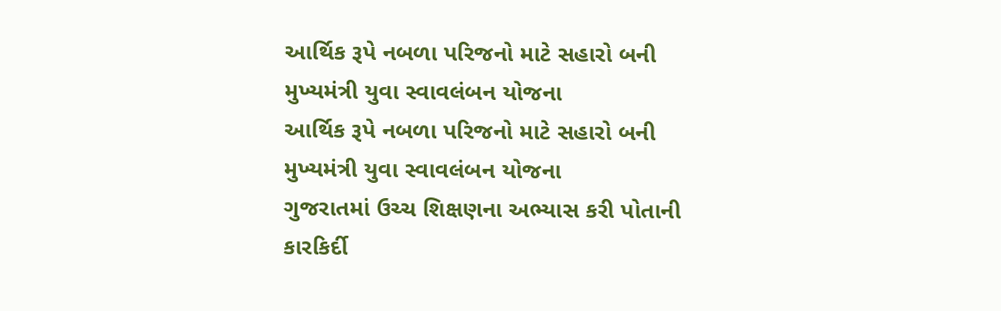આર્થિક રૂપે નબળા પરિજનો માટે સહારો બની મુખ્યમંત્રી યુવા સ્વાવલંબન યોજના
આર્થિક રૂપે નબળા પરિજનો માટે સહારો બની મુખ્યમંત્રી યુવા સ્વાવલંબન યોજના
ગુજરાતમાં ઉચ્ચ શિક્ષણના અભ્યાસ કરી પોતાની કારકિર્દી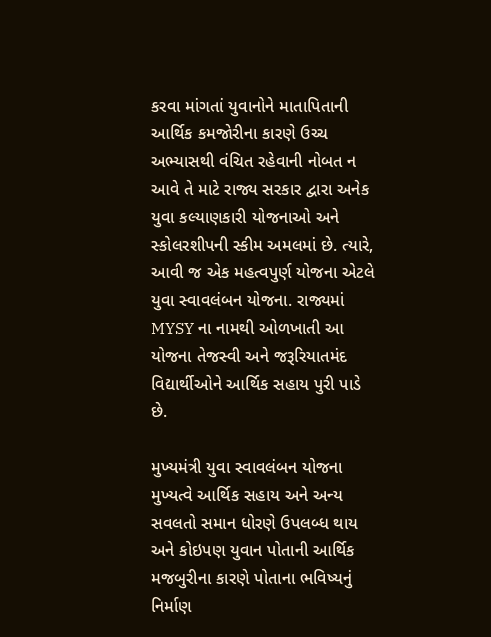કરવા માંગતાં યુવાનોને માતાપિતાની આર્થિક કમજોરીના કારણે ઉચ્ચ અભ્યાસથી વંચિત રહેવાની નોબત ન આવે તે માટે રાજ્ય સરકાર દ્વારા અનેક યુવા કલ્યાણકારી યોજનાઓ અને સ્કોલરશીપની સ્કીમ અમલમાં છે. ત્યારે, આવી જ એક મહત્વપુર્ણ યોજના એટલે યુવા સ્વાવલંબન યોજના. રાજ્યમાં MYSY ના નામથી ઓળખાતી આ યોજના તેજસ્વી અને જરૂરિયાતમંદ વિદ્યાર્થીઓને આર્થિક સહાય પુરી પાડે છે.

મુખ્યમંત્રી યુવા સ્વાવલંબન યોજના મુખ્યત્વે આર્થિક સહાય અને અન્ય સવલતો સમાન ધોરણે ઉપલબ્ધ થાય અને કોઇપણ યુવાન પોતાની આર્થિક મજબુરીના કારણે પોતાના ભવિષ્યનું નિર્માણ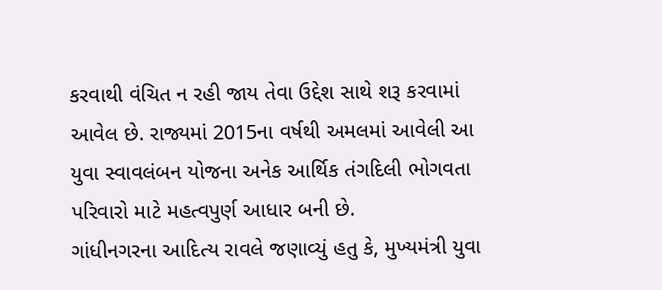કરવાથી વંચિત ન રહી જાય તેવા ઉદ્દેશ સાથે શરૂ કરવામાં આવેલ છે. રાજ્યમાં 2015ના વર્ષથી અમલમાં આવેલી આ યુવા સ્વાવલંબન યોજના અનેક આર્થિક તંગદિલી ભોગવતા પરિવારો માટે મહત્વપુર્ણ આધાર બની છે.
ગાંધીનગરના આદિત્ય રાવલે જણાવ્યું હતુ કે, મુખ્યમંત્રી યુવા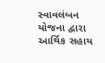સ્વાવલંબન યોજના દ્વારા આર્થિક સહાય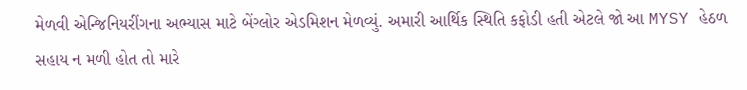મેળવી એન્જિનિયરીંગના અભ્યાસ માટે બેંગ્લોર એડમિશન મેળવ્યું. અમારી આર્થિક સ્થિતિ કફોડી હતી એટલે જો આ MYSY હેઠળ સહાય ન મળી હોત તો મારે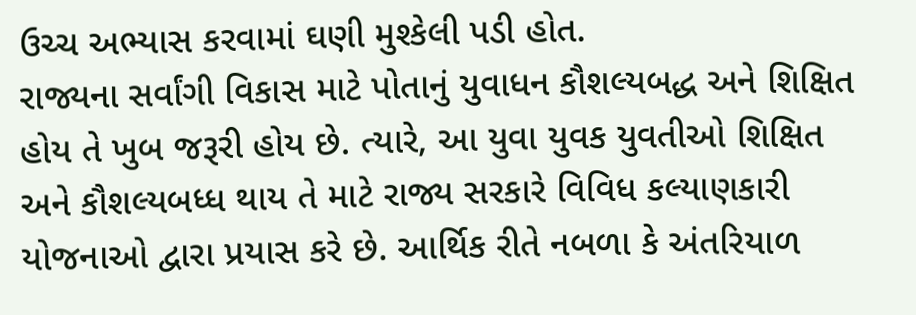ઉચ્ચ અભ્યાસ કરવામાં ઘણી મુશ્કેલી પડી હોત.
રાજ્યના સર્વાંગી વિકાસ માટે પોતાનું યુવાધન કૌશલ્યબદ્ધ અને શિક્ષિત હોય તે ખુબ જરૂરી હોય છે. ત્યારે, આ યુવા યુવક યુવતીઓ શિક્ષિત અને કૌશલ્યબધ્ધ થાય તે માટે રાજ્ય સરકારે વિવિધ કલ્યાણકારી યોજનાઓ દ્વારા પ્રયાસ કરે છે. આર્થિક રીતે નબળા કે અંતરિયાળ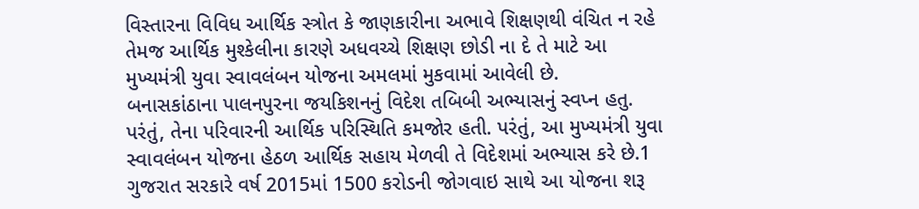વિસ્તારના વિવિધ આર્થિક સ્ત્રોત કે જાણકારીના અભાવે શિક્ષણથી વંચિત ન રહે તેમજ આર્થિક મુશ્કેલીના કારણે અધવચ્ચે શિક્ષણ છોડી ના દે તે માટે આ મુખ્યમંત્રી યુવા સ્વાવલંબન યોજના અમલમાં મુકવામાં આવેલી છે.
બનાસકાંઠાના પાલનપુરના જયકિશનનું વિદેશ તબિબી અભ્યાસનું સ્વપ્ન હતુ. પરંતું, તેના પરિવારની આર્થિક પરિસ્થિતિ કમજોર હતી. પરંતું, આ મુખ્યમંત્રી યુવા સ્વાવલંબન યોજના હેઠળ આર્થિક સહાય મેળવી તે વિદેશમાં અભ્યાસ કરે છે.1
ગુજરાત સરકારે વર્ષ 2015માં 1500 કરોડની જોગવાઇ સાથે આ યોજના શરૂ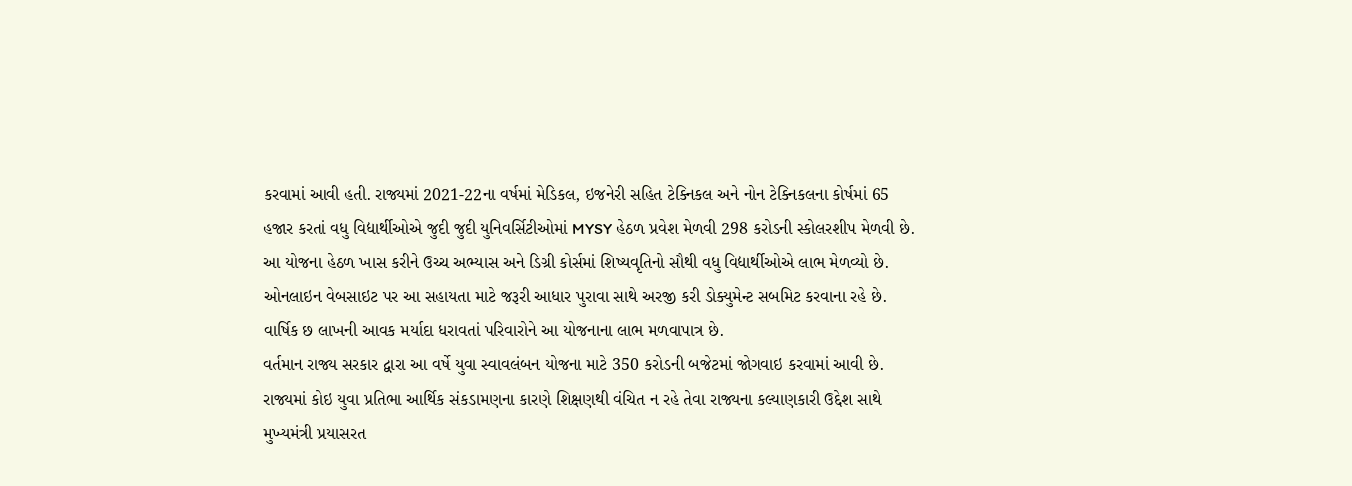કરવામાં આવી હતી. રાજ્યમાં 2021-22ના વર્ષમાં મેડિકલ, ઇજનેરી સહિત ટેક્નિકલ અને નોન ટેક્નિકલના કોર્ષમાં 65 હજાર કરતાં વધુ વિદ્યાર્થીઓએ જુદી જુદી યુનિવર્સિટીઓમાં MYSY હેઠળ પ્રવેશ મેળવી 298 કરોડની સ્કોલરશીપ મેળવી છે. આ યોજના હેઠળ ખાસ કરીને ઉચ્ચ અભ્યાસ અને ડિગ્રી કોર્સમાં શિષ્યવૃતિનો સૌથી વધુ વિદ્યાર્થીઓએ લાભ મેળવ્યો છે. ઓનલાઇન વેબસાઇટ પર આ સહાયતા માટે જરૂરી આધાર પુરાવા સાથે અરજી કરી ડોક્યુમેન્ટ સબમિટ કરવાના રહે છે. વાર્ષિક છ લાખની આવક મર્યાદા ધરાવતાં પરિવારોને આ યોજનાના લાભ મળવાપાત્ર છે.
વર્તમાન રાજ્ય સરકાર દ્વારા આ વર્ષે યુવા સ્વાવલંબન યોજના માટે 350 કરોડની બજેટમાં જોગવાઇ કરવામાં આવી છે. રાજ્યમાં કોઇ યુવા પ્રતિભા આર્થિક સંકડામણના કારણે શિક્ષણથી વંચિત ન રહે તેવા રાજ્યના કલ્યાણકારી ઉદ્દેશ સાથે મુખ્યમંત્રી પ્રયાસરત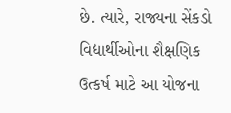છે. ત્યારે, રાજ્યના સેંકડો વિદ્યાર્થીઓના શૈક્ષણિક ઉત્કર્ષ માટે આ યોજના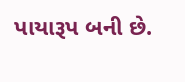પાયારૂપ બની છે.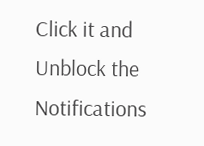Click it and Unblock the Notifications